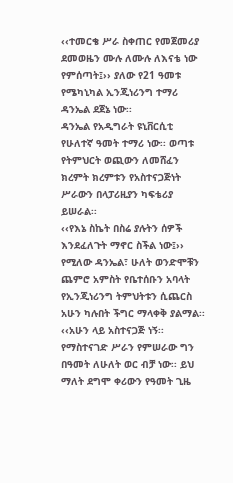‹‹ተመርቄ ሥራ ስቀጠር የመጀመሪያ ደመወዜን ሙሉ ለሙሉ ለእናቴ ነው የምሰጣት፤›› ያለው የ21 ዓመቱ የሜካኒካል ኢንጂነሪንግ ተማሪ ዳንኤል ደጀኔ ነው፡፡
ዳንኤል የአዲግራት ዩኒቨርሲቲ የሁለተኛ ዓመት ተማሪ ነው፡፡ ወጣቱ የትምህርት ወጪውን ለመሸፈን ክረምት ክረምቱን የአስተናጋጅነት ሥራውን በላፓሪዚያን ካፍቴሪያ ይሠራል፡፡
‹‹የእኔ ስኬት በስሬ ያሉትን ሰዎች እንደፈለጉት ማኖር ስችል ነው፤›› የሚለው ዳንኤል፣ ሁለት ወንድሞቹን ጨምሮ አምስት የቤተሰቡን አባላት የኢንጂነሪንግ ትምህትቱን ሲጨርስ አሁን ካሉበት ችግር ማላቀቅ ያልማል፡፡
‹‹አሁን ላይ አስተናጋጅ ነኝ፡፡ የማስተናገድ ሥራን የምሠራው ግን በዓመት ለሁለት ወር ብቻ ነው፡፡ ይህ ማለት ደግሞ ቀሪውን የዓመት ጊዜ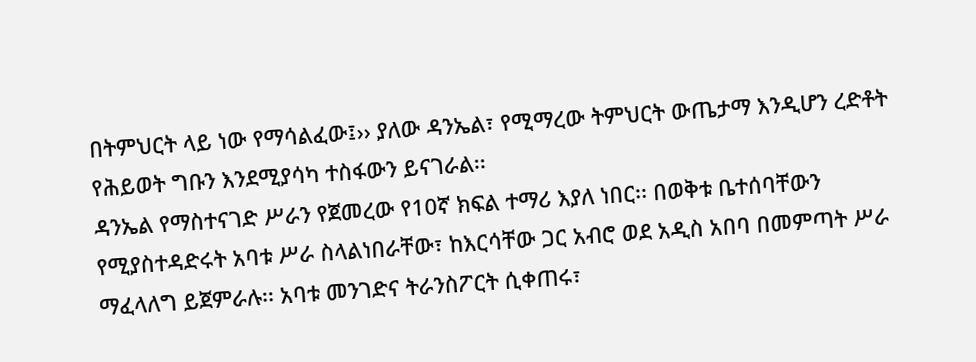በትምህርት ላይ ነው የማሳልፈው፤›› ያለው ዳንኤል፣ የሚማረው ትምህርት ውጤታማ እንዲሆን ረድቶት የሕይወት ግቡን እንደሚያሳካ ተስፋውን ይናገራል፡፡
ዳንኤል የማስተናገድ ሥራን የጀመረው የ10ኛ ክፍል ተማሪ እያለ ነበር፡፡ በወቅቱ ቤተሰባቸውን የሚያስተዳድሩት አባቱ ሥራ ስላልነበራቸው፣ ከእርሳቸው ጋር አብሮ ወደ አዲስ አበባ በመምጣት ሥራ ማፈላለግ ይጀምራሉ፡፡ አባቱ መንገድና ትራንስፖርት ሲቀጠሩ፣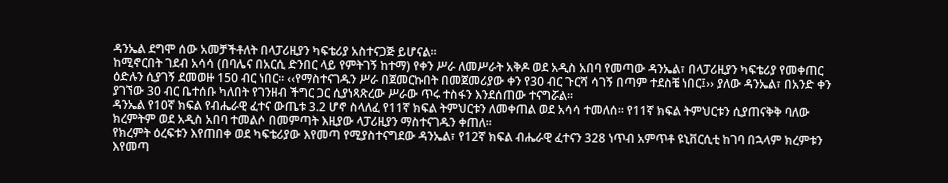ዳንኤል ደግሞ ሰው አመቻችቶለት በላፓሪዚያን ካፍቴሪያ አስተናጋጅ ይሆናል፡፡
ከሚኖርበት ገደብ አሳሳ (በባሌና በአርሲ ድንበር ላይ የምትገኝ ከተማ) የቀን ሥራ ለመሥራት አቅዶ ወደ አዲስ አበባ የመጣው ዳንኤል፣ በላፓሪዚያን ካፍቴሪያ የመቀጠር ዕድሉን ሲያገኝ ደመወዙ 150 ብር ነበር፡፡ ‹‹የማስተናገዱን ሥራ በጀመርኩበት በመጀመሪያው ቀን የ30 ብር ጉርሻ ሳገኝ በጣም ተደስቼ ነበር፤›› ያለው ዳንኤል፣ በአንድ ቀን ያገኘው 30 ብር ቤተሰቡ ካለበት የገንዘብ ችግር ጋር ሲያነጻጽረው ሥራው ጥሩ ተስፋን እንደሰጠው ተናግሯል፡፡
ዳንኤል የ10ኛ ክፍል የብሔራዊ ፈተና ውጤቱ 3.2 ሆኖ ስላለፈ የ11ኛ ክፍል ትምህርቱን ለመቀጠል ወደ አሳሳ ተመለሰ፡፡ የ11ኛ ክፍል ትምህርቱን ሲያጠናቅቅ ባለው ክረምትም ወደ አዲስ አበባ ተመልሶ በመምጣት እዚያው ላፓሪዚያን ማስተናገዱን ቀጠለ፡፡
የክረምት ዕረፍቱን እየጠበቀ ወደ ካፍቴሪያው እየመጣ የሚያስተናግደው ዳንኤል፣ የ12ኛ ክፍል ብሔራዊ ፈተናን 328 ነጥብ አምጥቶ ዩኒቨርሲቲ ከገባ በኋላም ክረምቱን እየመጣ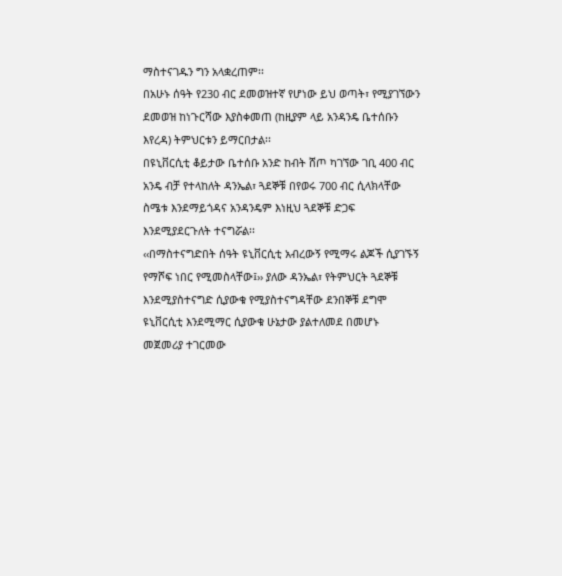ማስተናገዱን ግን አላቋረጠም፡፡
በአሁኑ ሰዓት የ230 ብር ደመወዝተኛ የሆነው ይህ ወጣት፣ የሚያገኘውን ደመወዝ ከነጉርሻው እያስቀመጠ (ከዚያም ላይ አንዳንዴ ቤተሰቡን እየረዳ) ትምህርቱን ይማርበታል፡፡
በዩኒቨርሲቲ ቆይታው ቤተሰቡ አንድ ከብት ሸጦ ካገኘው ገቢ 400 ብር አንዴ ብቻ የተላከለት ዳንኤል፣ ጓደኞቹ በየወሩ 700 ብር ሲላክላቸው ስሜቱ እንደማይጎዳና አንዳንዴም እነዚህ ጓደኞቹ ድጋፍ እንደሚያደርጉለት ተናግሯል፡፡
‹‹በማስተናግድበት ሰዓት ዩኒቨርሲቲ አብረውኝ የሚማሩ ልጆች ሲያገኙኝ የማሾፍ ነበር የሚመስላቸው፤›› ያለው ዳንኤል፣ የትምህርት ጓደኞቹ እንደሚያስተናግድ ሲያውቁ የሚያስተናግዳቸው ደንበኞቹ ደግሞ ዩኒቨርሲቲ እንደሚማር ሲያውቁ ሁኔታው ያልተለመደ በመሆኑ መጀመሪያ ተገርመው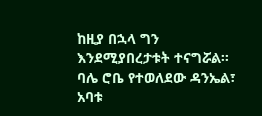ከዚያ በኋላ ግን እንደሚያበረታቱት ተናግሯል፡፡
ባሌ ሮቤ የተወለደው ዳንኤል፣ አባቱ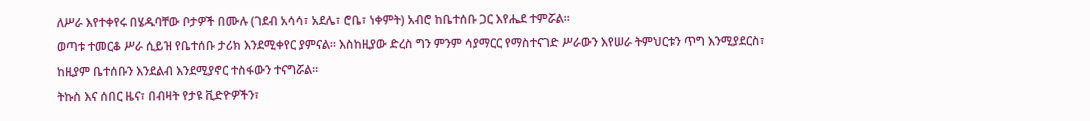ለሥራ እየተቀየሩ በሄዱባቸው ቦታዎች በሙሉ (ገደብ አሳሳ፣ አደሌ፣ ሮቤ፣ ነቀምት) አብሮ ከቤተሰቡ ጋር እየሔደ ተምሯል፡፡
ወጣቱ ተመርቆ ሥራ ሲይዝ የቤተሰቡ ታሪክ እንደሚቀየር ያምናል፡፡ እስከዚያው ድረስ ግን ምንም ሳያማርር የማስተናገድ ሥራውን እየሠራ ትምህርቱን ጥግ እንሚያደርስ፣ ከዚያም ቤተሰቡን እንደልብ እንደሚያኖር ተስፋውን ተናግሯል፡፡
ትኩስ እና ሰበር ዜና፣ በብዛት የታዩ ቪድዮዎችን፣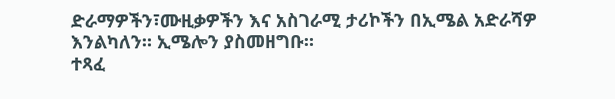ድራማዎችን፣ሙዚቃዎችን እና አስገራሚ ታሪኮችን በኢሜል አድራሻዎ እንልካለን። ኢሜሎን ያስመዘግቡ።
ተጻፈ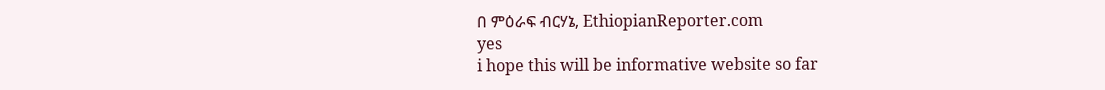በ ምዕራፍ ብርሃኔ, EthiopianReporter.com
yes
i hope this will be informative website so far